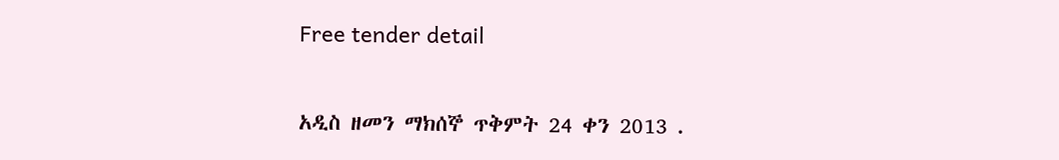Free tender detail

አዲስ ዘመን ማክሰኞ ጥቅምት 24 ቀን 2013 .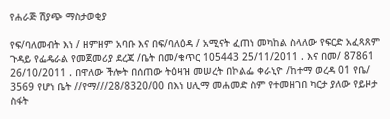የሐራጅ ሽያጭ ማስታወቂያ

የፍ/ባለመብት እነ / ዘምዘም አባቡ እና በፍ/ባለዕዳ / አሚናት ፈጠነ መካከል ስላለው የፍርድ አፈጻጸም ጉዳይ የፌዴራል የመጀመሪያ ደረጃ /ቤት በመ/ቁጥር 105443 25/11/2011 . እና በመ/ 87861 26/10/2011 . በዋለው ችሎት በሰጠው ትዕዛዝ መሠረት በኮልፌ ቀራኒዮ /ከተማ ወረዳ 01 የቤ/ 3569 የሆነ ቤት //የማ///28/8320/00 በእነ ሀሊማ መሐመድ ስም የተመዘገበ ካርታ ያለው የይዞታ ስፋት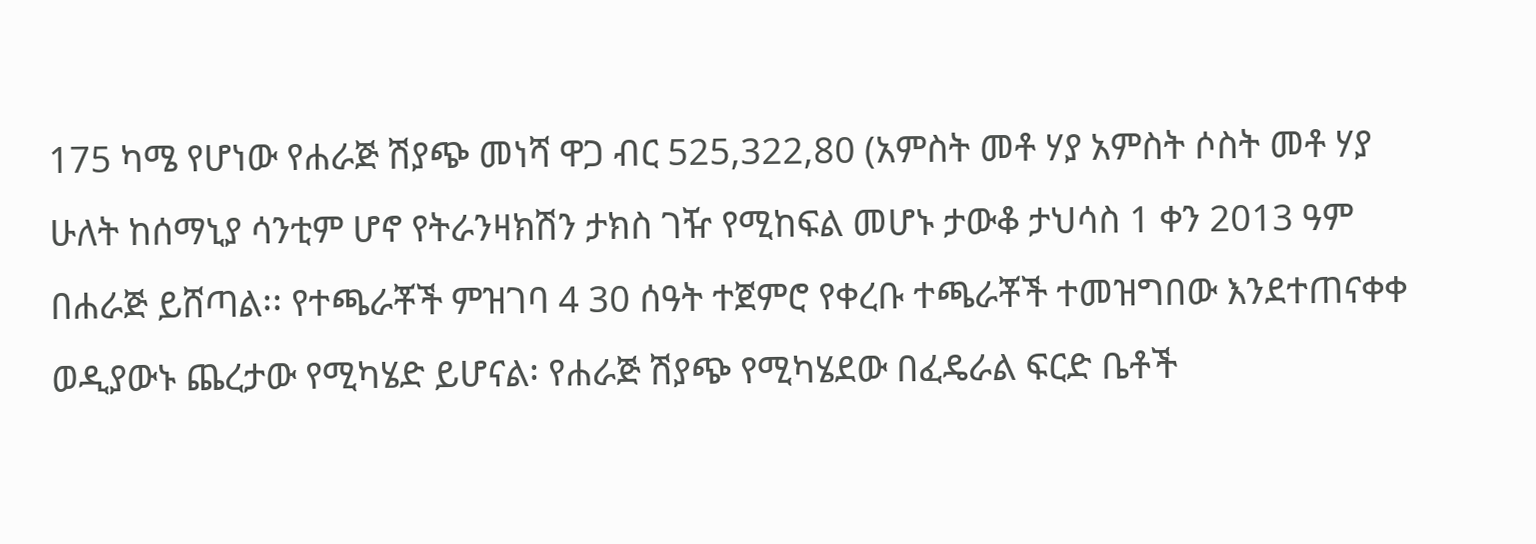175 ካሜ የሆነው የሐራጅ ሽያጭ መነሻ ዋጋ ብር 525,322,80 (አምስት መቶ ሃያ አምስት ሶስት መቶ ሃያ ሁለት ከሰማኒያ ሳንቲም ሆኖ የትራንዛክሽን ታክስ ገዥ የሚከፍል መሆኑ ታውቆ ታህሳስ 1 ቀን 2013 ዓም በሐራጅ ይሸጣል፡፡ የተጫራቾች ምዝገባ 4 30 ሰዓት ተጀምሮ የቀረቡ ተጫራቾች ተመዝግበው እንደተጠናቀቀ ወዲያውኑ ጨረታው የሚካሄድ ይሆናል፡ የሐራጅ ሽያጭ የሚካሄደው በፈዴራል ፍርድ ቤቶች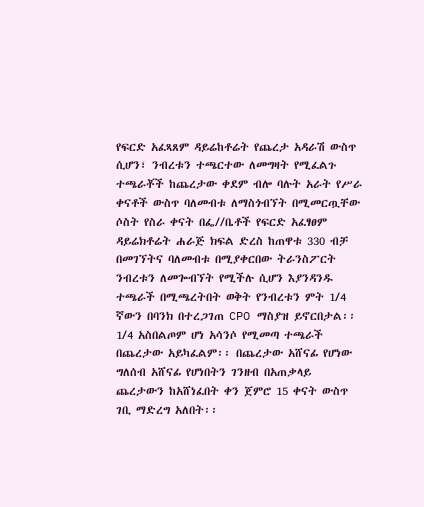የፍርድ አፈጻጸም ዳይሬከቶሬት የጨረታ አዳራሽ ውስጥ ሲሆን፣ ንብረቱን ተጫርተው ለመግዛት የሚፈልጉ ተጫራቾች ከጨረታው ቀደም ብሎ ባሉት አራት የሥራ ቀናቶች ውስጥ ባለመብቱ ለማስጎብኘት በሚመርጧቸው ሶስት የስራ ቀናት በፌ//ቤቶች የፍርድ አፈፃፀም ዳይሬክቶሬት ሐራጅ ክፍል ድረስ ከጠዋቱ 330 ብቻ በመገኘትና ባለመብቱ በሚያቀርበው ትራንስፖርት ንብረቱን ለመጐብኘት የሚችሉ ሲሆን እያንዳንዱ ተጫራች በሚጫረትበት ወቅት የንብረቱን ምት 1/4 ኛውን በባንክ በተረጋገጠ CPO ማስያዝ ይኖርበታል፡፡ 1/4 አስበልጦም ሆነ አሳንሶ የሚመጣ ተጫራች በጨረታው አይካፈልም፡፡ በጨረታው አሸናፊ የሆነው ግለሰብ አሸናፊ የሆነበትን ገንዘብ በአጠቃላይ ጨረታውን ከአሸነፈበት ቀን ጀምሮ 15 ቀናት ውስጥ ገቢ ማድረግ አለበት፡፡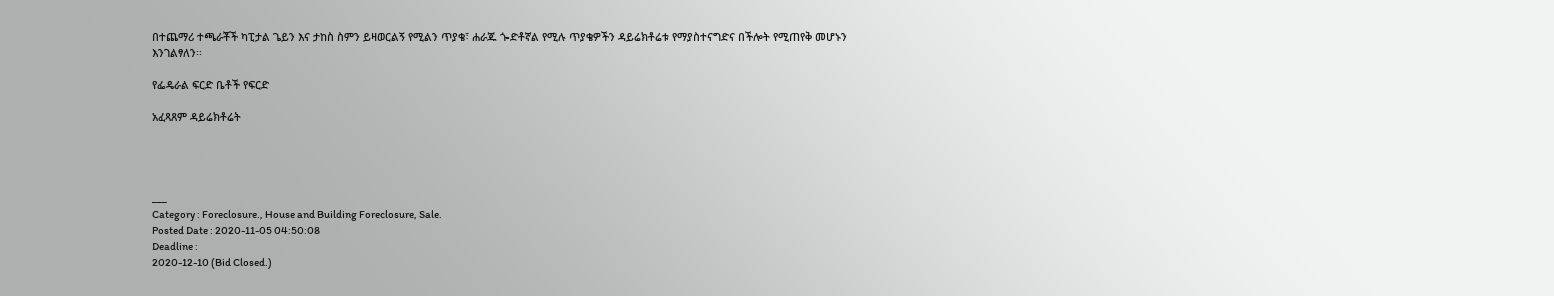በተጨማሪ ተጫራቾች ካፒታል ጌይን እና ታከስ ስምን ይዛወርልኝ የሚልን ጥያቄ፣ ሐራጁ ጐድቶኛል የሚሉ ጥያቄዎችን ዳይሬክቶሬቱ የማያስተናግድና በችሎት የሚጠየቅ መሆኑን እንገልፃለን፡፡

የፌዴራል ፍርድ ቤቶች የፍርድ

አፈጻጸም ዳይሬክቶሬት




___
Category : Foreclosure., House and Building Foreclosure, Sale.
Posted Date : 2020-11-05 04:50:08
Deadline :
2020-12-10 (Bid Closed.)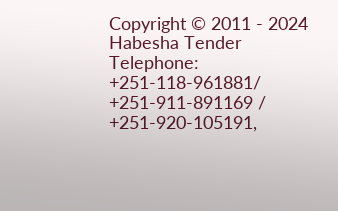Copyright © 2011 - 2024 Habesha Tender
Telephone: +251-118-961881/ +251-911-891169 / +251-920-105191,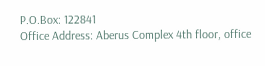P.O.Box: 122841
Office Address: Aberus Complex 4th floor, office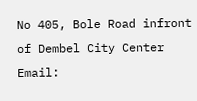No 405, Bole Road infront of Dembel City Center
Email: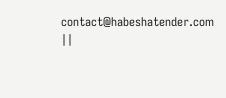contact@habeshatender.com ||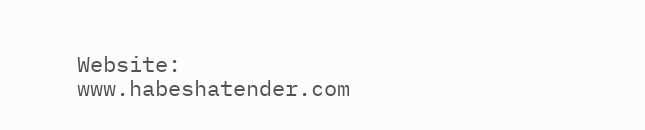Website: www.habeshatender.com